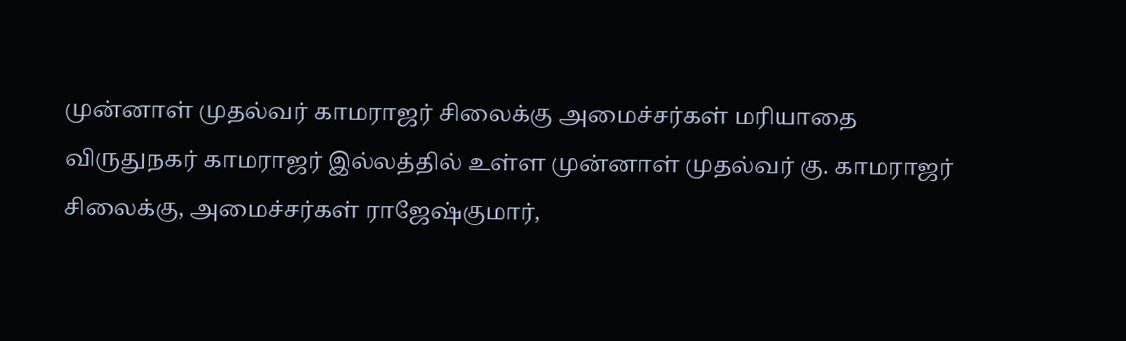முன்னாள் முதல்வர் காமராஜர் சிலைக்கு அமைச்சர்கள் மரியாதை
விருதுநகர் காமராஜர் இல்லத்தில் உள்ள முன்னாள் முதல்வர் கு. காமராஜர் சிலைக்கு, அமைச்சர்கள் ராஜேஷ்குமார்,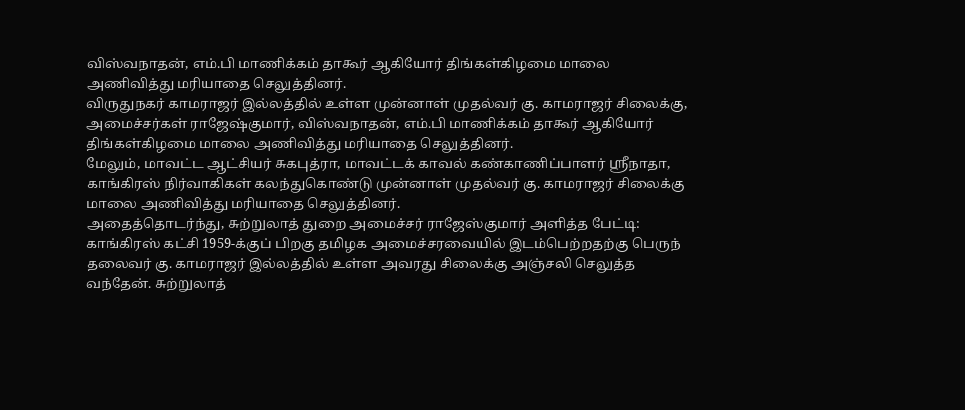விஸ்வநாதன், எம்.பி மாணிக்கம் தாகூர் ஆகியோர் திங்கள்கிழமை மாலை அணிவித்து மரியாதை செலுத்தினர்.
விருதுநகர் காமராஜர் இல்லத்தில் உள்ள முன்னாள் முதல்வர் கு. காமராஜர் சிலைக்கு, அமைச்சர்கள் ராஜேஷ்குமார், விஸ்வநாதன், எம்.பி மாணிக்கம் தாகூர் ஆகியோர் திங்கள்கிழமை மாலை அணிவித்து மரியாதை செலுத்தினர்.
மேலும், மாவட்ட ஆட்சியர் சுகபுத்ரா, மாவட்டக் காவல் கண்காணிப்பாளர் ஸ்ரீநாதா, காங்கிரஸ் நிர்வாகிகள் கலந்துகொண்டு முன்னாள் முதல்வர் கு. காமராஜர் சிலைக்கு மாலை அணிவித்து மரியாதை செலுத்தினர்.
அதைத்தொடர்ந்து, சுற்றுலாத் துறை அமைச்சர் ராஜேஸ்குமார் அளித்த பேட்டி: காங்கிரஸ் கட்சி 1959-க்குப் பிறகு தமிழக அமைச்சரவையில் இடம்பெற்றதற்கு பெருந் தலைவர் கு. காமராஜர் இல்லத்தில் உள்ள அவரது சிலைக்கு அஞ்சலி செலுத்த வந்தேன். சுற்றுலாத்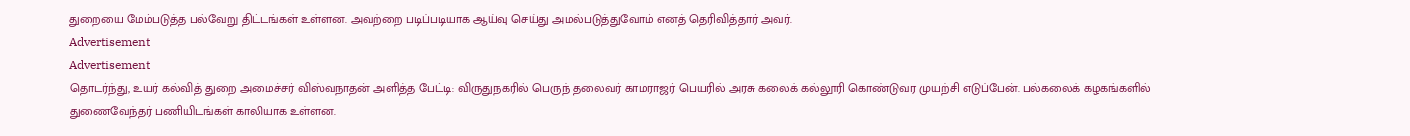துறையை மேம்படுத்த பல்வேறு திட்டங்கள் உள்ளன. அவற்றை படிப்படியாக ஆய்வு செய்து அமல்படுத்துவோம் எனத் தெரிவித்தார் அவர்.
Advertisement
Advertisement
தொடர்ந்து, உயர் கல்வித் துறை அமைச்சர் விஸ்வநாதன் அளித்த பேட்டி: விருதுநகரில் பெருந் தலைவர் காமராஜர் பெயரில் அரசு கலைக் கல்லூரி கொண்டுவர முயற்சி எடுப்பேன். பல்கலைக் கழகங்களில் துணைவேந்தர் பணியிடங்கள் காலியாக உள்ளன.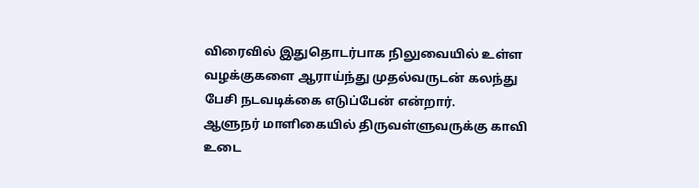விரைவில் இதுதொடர்பாக நிலுவையில் உள்ள வழக்குகளை ஆராய்ந்து முதல்வருடன் கலந்து பேசி நடவடிக்கை எடுப்பேன் என்றார்.
ஆளுநர் மாளிகையில் திருவள்ளுவருக்கு காவி உடை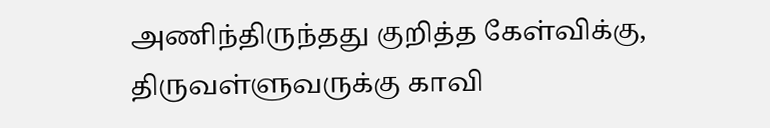அணிந்திருந்தது குறித்த கேள்விக்கு, திருவள்ளுவருக்கு காவி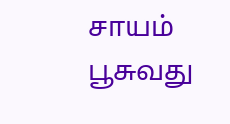சாயம் பூசுவது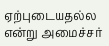ஏற்புடையதல்ல என்று அமைச்சர்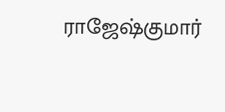ராஜேஷ்குமார்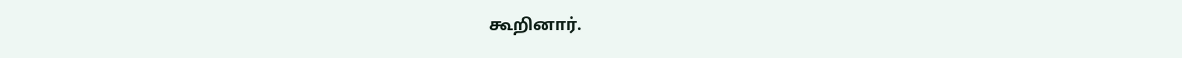கூறினார்.